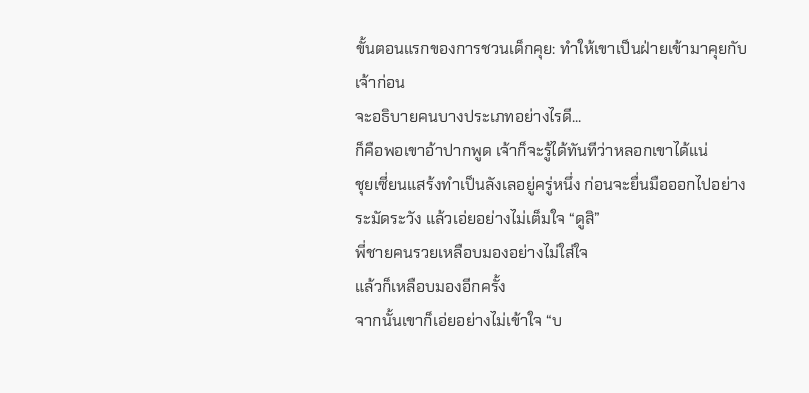ขั้นตอนแรกของการชวนเด็กคุย: ทำให้เขาเป็นฝ่ายเข้ามาคุยกับเจ้าก่อน
จะอธิบายคนบางประเภทอย่างไรดี...
ก็คือพอเขาอ้าปากพูด เจ้าก็จะรู้ได้ทันทีว่าหลอกเขาได้แน่
ชุยเซี่ยนแสร้งทำเป็นลังเลอยู่ครู่หนึ่ง ก่อนจะยื่นมือออกไปอย่างระมัดระวัง แล้วเอ่ยอย่างไม่เต็มใจ “ดูสิ”
พี่ชายคนรวยเหลือบมองอย่างไม่ใส่ใจ
แล้วก็เหลือบมองอีกครั้ง
จากนั้นเขาก็เอ่ยอย่างไม่เข้าใจ “บ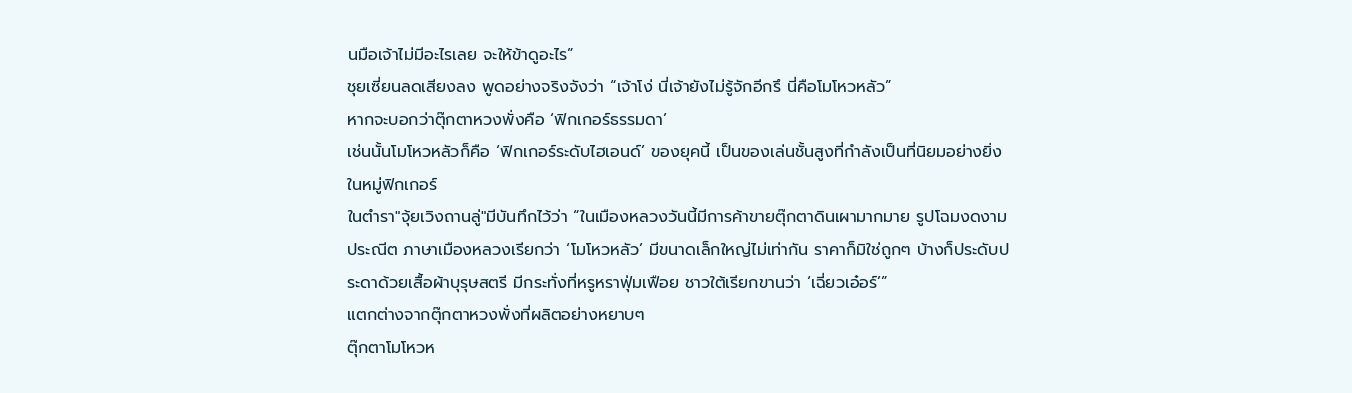นมือเจ้าไม่มีอะไรเลย จะให้ข้าดูอะไร”
ชุยเซี่ยนลดเสียงลง พูดอย่างจริงจังว่า “เจ้าโง่ นี่เจ้ายังไม่รู้จักอีกรึ นี่คือโมโหวหลัว”
หากจะบอกว่าตุ๊กตาหวงพั่งคือ ‘ฟิกเกอร์ธรรมดา’
เช่นนั้นโมโหวหลัวก็คือ ‘ฟิกเกอร์ระดับไฮเอนด์’ ของยุคนี้ เป็นของเล่นชั้นสูงที่กำลังเป็นที่นิยมอย่างยิ่งในหมู่ฟิกเกอร์
ในตำรา"จุ้ยเวิงถานลู่"มีบันทึกไว้ว่า “ในเมืองหลวงวันนี้มีการค้าขายตุ๊กตาดินเผามากมาย รูปโฉมงดงามประณีต ภาษาเมืองหลวงเรียกว่า ‘โมโหวหลัว’ มีขนาดเล็กใหญ่ไม่เท่ากัน ราคาก็มิใช่ถูกๆ บ้างก็ประดับประดาด้วยเสื้อผ้าบุรุษสตรี มีกระทั่งที่หรูหราฟุ่มเฟือย ชาวใต้เรียกขานว่า ‘เฉี่ยวเอ๋อร์’”
แตกต่างจากตุ๊กตาหวงพั่งที่ผลิตอย่างหยาบๆ
ตุ๊กตาโมโหวห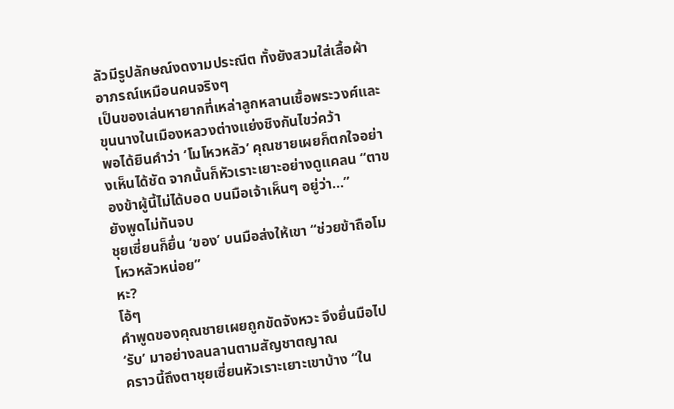ลัวมีรูปลักษณ์งดงามประณีต ทั้งยังสวมใส่เสื้อผ้าอาภรณ์เหมือนคนจริงๆ
เป็นของเล่นหายากที่เหล่าลูกหลานเชื้อพระวงศ์และขุนนางในเมืองหลวงต่างแย่งชิงกันไขว่คว้า
พอได้ยินคำว่า ‘โมโหวหลัว’ คุณชายเผยก็ตกใจอย่างเห็นได้ชัด จากนั้นก็หัวเราะเยาะอย่างดูแคลน “ตาของข้าผู้นี้ไม่ได้บอด บนมือเจ้าเห็นๆ อยู่ว่า...”
ยังพูดไม่ทันจบ
ชุยเซี่ยนก็ยื่น ‘ของ’ บนมือส่งให้เขา “ช่วยข้าถือโมโหวหลัวหน่อย”
หะ?
โอ้ๆ
คำพูดของคุณชายเผยถูกขัดจังหวะ จึงยื่นมือไป ‘รับ’ มาอย่างลนลานตามสัญชาตญาณ
คราวนี้ถึงตาชุยเซี่ยนหัวเราะเยาะเขาบ้าง “ใน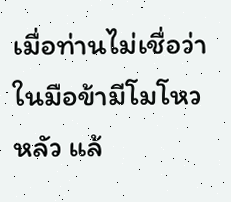เมื่อท่านไม่เชื่อว่าในมือข้ามีโมโหวหลัว แล้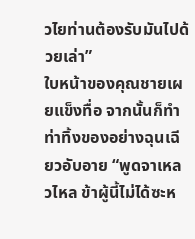วไยท่านต้องรับมันไปด้วยเล่า”
ใบหน้าของคุณชายเผยแข็งทื่อ จากนั้นก็ทำท่าทิ้งของอย่างฉุนเฉียวอับอาย “พูดจาเหลวไหล ข้าผู้นี้ไม่ได้ซะห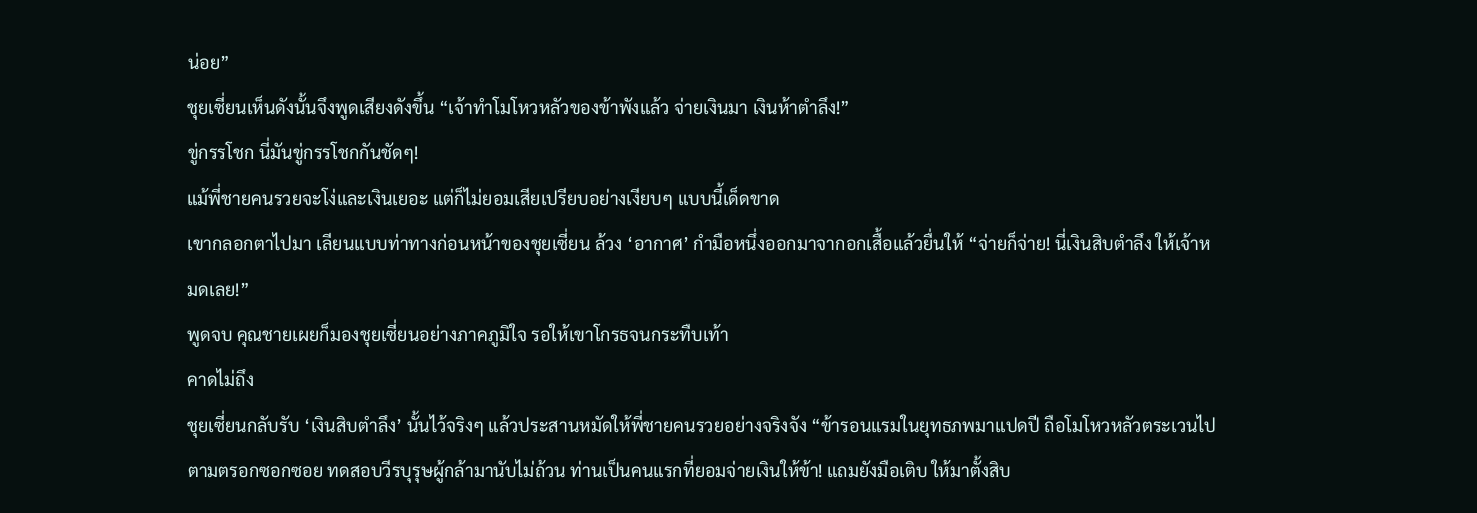น่อย”
ชุยเซี่ยนเห็นดังนั้นจึงพูดเสียงดังขึ้น “เจ้าทำโมโหวหลัวของข้าพังแล้ว จ่ายเงินมา เงินห้าตำลึง!”
ขู่กรรโชก นี่มันขู่กรรโชกกันชัดๆ!
แม้พี่ชายคนรวยจะโง่และเงินเยอะ แต่ก็ไม่ยอมเสียเปรียบอย่างเงียบๆ แบบนี้เด็ดขาด
เขากลอกตาไปมา เลียนแบบท่าทางก่อนหน้าของชุยเซี่ยน ล้วง ‘อากาศ’ กำมือหนึ่งออกมาจากอกเสื้อแล้วยื่นให้ “จ่ายก็จ่าย! นี่เงินสิบตำลึง ให้เจ้าหมดเลย!”
พูดจบ คุณชายเผยก็มองชุยเซี่ยนอย่างภาคภูมิใจ รอให้เขาโกรธจนกระทืบเท้า
คาดไม่ถึง
ชุยเซี่ยนกลับรับ ‘เงินสิบตำลึง’ นั้นไว้จริงๆ แล้วประสานหมัดให้พี่ชายคนรวยอย่างจริงจัง “ข้ารอนแรมในยุทธภพมาแปดปี ถือโมโหวหลัวตระเวนไปตามตรอกซอกซอย ทดสอบวีรบุรุษผู้กล้ามานับไม่ถ้วน ท่านเป็นคนแรกที่ยอมจ่ายเงินให้ข้า! แถมยังมือเติบ ให้มาตั้งสิบ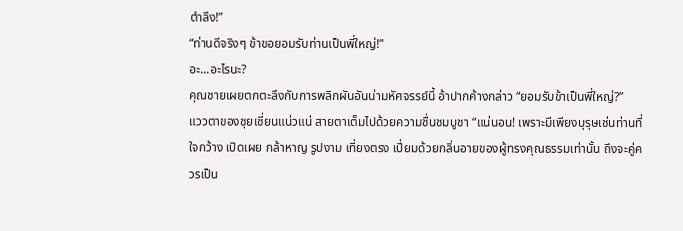ตำลึง!”
“ท่านดีจริงๆ ข้าขอยอมรับท่านเป็นพี่ใหญ่!”
อะ...อะไรนะ?
คุณชายเผยตกตะลึงกับการพลิกผันอันน่ามหัศจรรย์นี้ อ้าปากค้างกล่าว “ยอมรับข้าเป็นพี่ใหญ่?”
แววตาของชุยเซี่ยนแน่วแน่ สายตาเต็มไปด้วยความชื่นชมบูชา “แน่นอน! เพราะมีเพียงบุรุษเช่นท่านที่ใจกว้าง เปิดเผย กล้าหาญ รูปงาม เที่ยงตรง เปี่ยมด้วยกลิ่นอายของผู้ทรงคุณธรรมเท่านั้น ถึงจะคู่ควรเป็น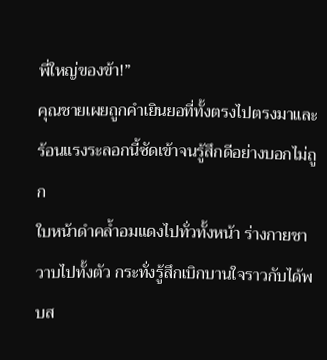พี่ใหญ่ของข้า!”
คุณชายเผยถูกคำเยินยอที่ทั้งตรงไปตรงมาและร้อนแรงระลอกนี้ซัดเข้าจนรู้สึกดีอย่างบอกไม่ถูก
ใบหน้าดำคล้ำอมแดงไปทั่วทั้งหน้า ร่างกายชาวาบไปทั้งตัว กระทั่งรู้สึกเบิกบานใจราวกับได้พบส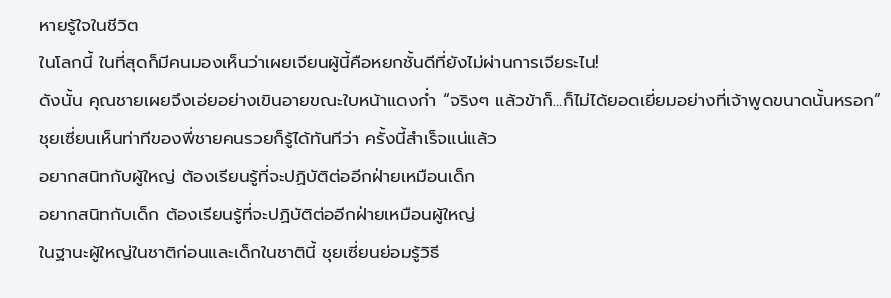หายรู้ใจในชีวิต
ในโลกนี้ ในที่สุดก็มีคนมองเห็นว่าเผยเจียนผู้นี้คือหยกชั้นดีที่ยังไม่ผ่านการเจียระไน!
ดังนั้น คุณชายเผยจึงเอ่ยอย่างเขินอายขณะใบหน้าแดงก่ำ “จริงๆ แล้วข้าก็...ก็ไม่ได้ยอดเยี่ยมอย่างที่เจ้าพูดขนาดนั้นหรอก”
ชุยเซี่ยนเห็นท่าทีของพี่ชายคนรวยก็รู้ได้ทันทีว่า ครั้งนี้สำเร็จแน่แล้ว
อยากสนิทกับผู้ใหญ่ ต้องเรียนรู้ที่จะปฏิบัติต่ออีกฝ่ายเหมือนเด็ก
อยากสนิทกับเด็ก ต้องเรียนรู้ที่จะปฏิบัติต่ออีกฝ่ายเหมือนผู้ใหญ่
ในฐานะผู้ใหญ่ในชาติก่อนและเด็กในชาตินี้ ชุยเซี่ยนย่อมรู้วิธี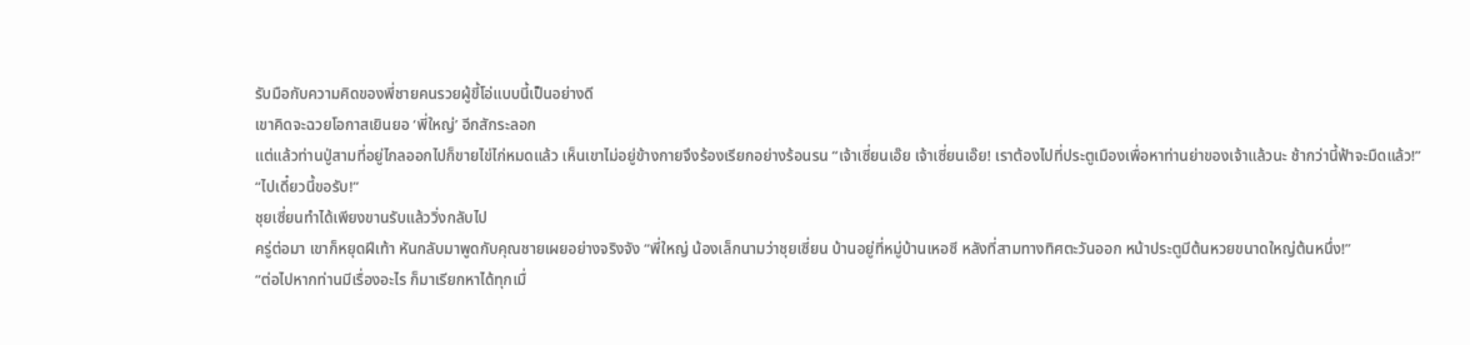รับมือกับความคิดของพี่ชายคนรวยผู้ขี้โอ่แบบนี้เป็นอย่างดี
เขาคิดจะฉวยโอกาสเยินยอ ‘พี่ใหญ่’ อีกสักระลอก
แต่แล้วท่านปู่สามที่อยู่ไกลออกไปก็ขายไข่ไก่หมดแล้ว เห็นเขาไม่อยู่ข้างกายจึงร้องเรียกอย่างร้อนรน “เจ้าเซี่ยนเอ๊ย เจ้าเซี่ยนเอ๊ย! เราต้องไปที่ประตูเมืองเพื่อหาท่านย่าของเจ้าแล้วนะ ช้ากว่านี้ฟ้าจะมืดแล้ว!”
“ไปเดี๋ยวนี้ขอรับ!”
ชุยเซี่ยนทำได้เพียงขานรับแล้ววิ่งกลับไป
ครู่ต่อมา เขาก็หยุดฝีเท้า หันกลับมาพูดกับคุณชายเผยอย่างจริงจัง “พี่ใหญ่ น้องเล็กนามว่าชุยเซี่ยน บ้านอยู่ที่หมู่บ้านเหอซี หลังที่สามทางทิศตะวันออก หน้าประตูมีต้นหวยขนาดใหญ่ต้นหนึ่ง!”
“ต่อไปหากท่านมีเรื่องอะไร ก็มาเรียกหาได้ทุกเมื่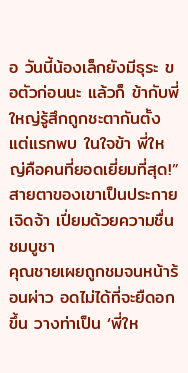อ วันนี้น้องเล็กยังมีธุระ ขอตัวก่อนนะ แล้วก็ ข้ากับพี่ใหญ่รู้สึกถูกชะตากันตั้งแต่แรกพบ ในใจข้า พี่ใหญ่คือคนที่ยอดเยี่ยมที่สุด!”
สายตาของเขาเป็นประกายเจิดจ้า เปี่ยมด้วยความชื่นชมบูชา
คุณชายเผยถูกชมจนหน้าร้อนผ่าว อดไม่ได้ที่จะยืดอกขึ้น วางท่าเป็น ‘พี่ให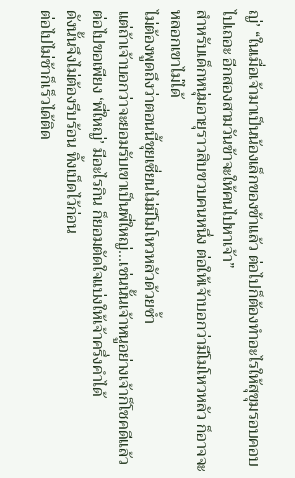ญ่’ “ในเมื่อเจ้ามาเป็นน้องเล็กของข้าแล้ว ต่อไปก็ต้องทำอะไรให้สุขุมรอบคอบ ไปเถอะ อีกสองสามวันข้าจะให้คนไปหาเจ้า”
สำหรับเด็กหนุ่มอายุราวสิบขวบคนหนึ่ง ต่อให้เจ้าบอกว่ามีโมโหวหลัว ก็อาจจะหลอกเขาไม่ได้
ไม่ต้องพูดถึงว่าตอนนี้ชุยเซี่ยนไม่มีโมโหวหลัวด้วยซ้ำ
แต่ถ้าเจ้าบอกว่าจะยอมรับเขาเป็นพี่ใหญ่...เช่นนั้นเจ้าหนูอย่างเจ้าก็โชคดีแล้ว
ต่อไปขอเพียง ‘พี่ใหญ่’ มีอะไรกิน ก็ยอมตัดใจแบ่งให้เจ้าครึ่งคำได้
ดังนั้นจึงไม่ต้องรีบร้อน ทิ้งเบ็ดไว้ก่อน
ต่อไปไม่ช้าก็เร็วได้ติด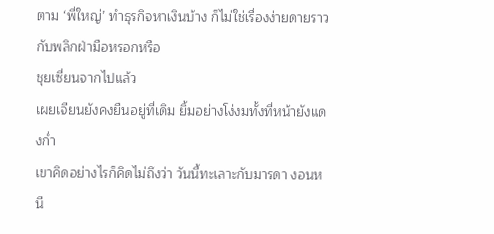ตาม ‘พี่ใหญ่’ ทำธุรกิจหาเงินบ้าง ก็ไม่ใช่เรื่องง่ายดายราวกับพลิกฝ่ามือหรอกหรือ
ชุยเซี่ยนจากไปแล้ว
เผยเจียนยังคงยืนอยู่ที่เดิม ยิ้มอย่างโง่งมทั้งที่หน้ายังแดงก่ำ
เขาคิดอย่างไรก็คิดไม่ถึงว่า วันนี้ทะเลาะกับมารดา งอนหนี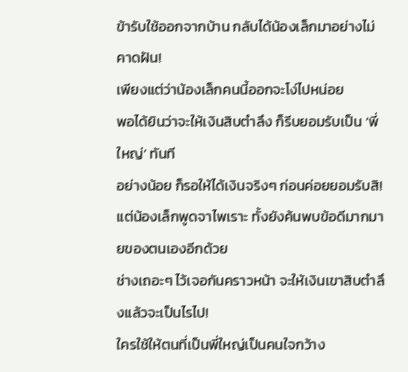ข้ารับใช้ออกจากบ้าน กลับได้น้องเล็กมาอย่างไม่คาดฝัน!
เพียงแต่ว่าน้องเล็กคนนี้ออกจะโง่ไปหน่อย
พอได้ยินว่าจะให้เงินสิบตำลึง ก็รีบยอมรับเป็น ‘พี่ใหญ่’ ทันที
อย่างน้อย ก็รอให้ได้เงินจริงๆ ก่อนค่อยยอมรับสิ!
แต่น้องเล็กพูดจาไพเราะ ทั้งยังค้นพบข้อดีมากมายของตนเองอีกด้วย
ช่างเถอะๆ ไว้เจอกันคราวหน้า จะให้เงินเขาสิบตำลึงแล้วจะเป็นไรไป!
ใครใช้ให้ตนที่เป็นพี่ใหญ่เป็นคนใจกว้าง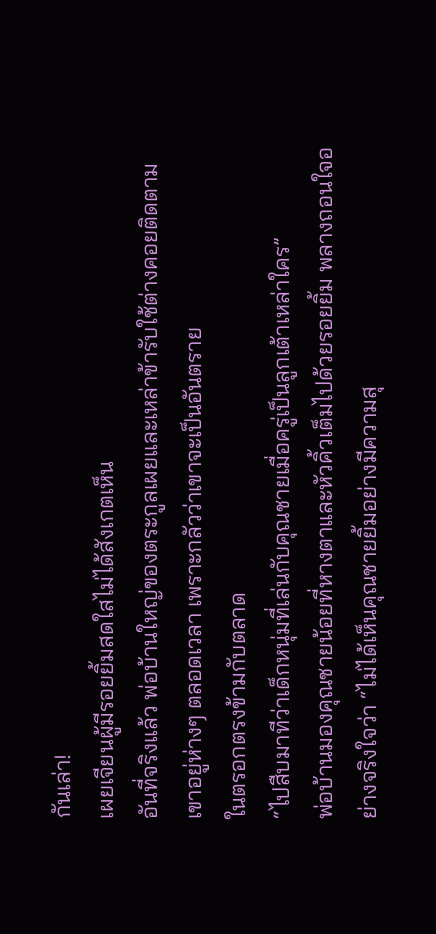กันเล่า!
เผยเจียนผู้มีรอยยิ้มสดใสไม่ได้สังเกตเห็น
อันที่จริงแล้ว พ่อบ้านใหญ่ของตระกูลเผยและเหล่าข้ารับใช้ต่างคอยติดตามเขาอยู่ห่างๆ ตลอดเวลา เพราะกลัวว่าเขาจะเป็นอันตราย
ในตรอกตรงข้ามกับตลาด
“ไปสืบมาทีว่าเด็กหนุ่มที่เล่นกับคุณชายเมื่อครู่เป็นลูกเต้าเหล่าใคร”
พ่อบ้านมองคุณชายน้อยที่หางตาและหัวคิ้วเต็มไปด้วยรอยยิ้ม พลางถอนใจอย่างจริงใจว่า “ไม่ได้เห็นคุณชายยิ้มอย่างมีความสุ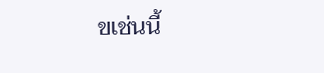ขเช่นนี้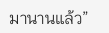มานานแล้ว”